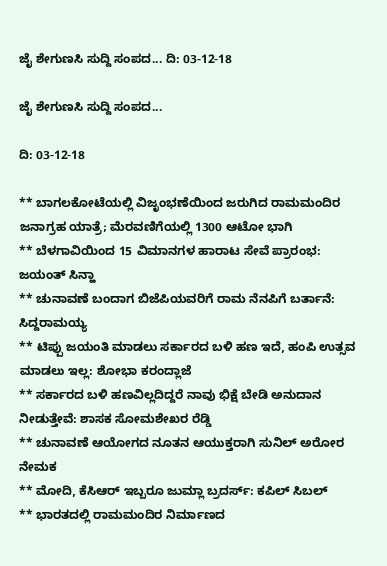ಜೈ ಶೇಗುಣಸಿ ಸುದ್ದಿ ಸಂಪದ... ದಿ: 03-12-18

ಜೈ ಶೇಗುಣಸಿ ಸುದ್ದಿ ಸಂಪದ...

ದಿ: 03-12-18

** ಬಾಗಲಕೋಟೆಯಲ್ಲಿ ವಿಜೃಂಭಣೆಯಿಂದ ಜರುಗಿದ ರಾಮಮಂದಿರ ಜನಾಗ್ರಹ ಯಾತ್ರೆ; ಮೆರವಣಿಗೆಯಲ್ಲಿ 1300 ಆಟೋ ಭಾಗಿ
** ಬೆಳಗಾವಿಯಿಂದ 15 ವಿಮಾನಗಳ ಹಾರಾಟ ಸೇವೆ ಪ್ರಾರಂಭ: ಜಯಂತ್ ಸಿನ್ಹಾ
** ಚುನಾವಣೆ ಬಂದಾಗ ಬಿಜೆಪಿಯವರಿಗೆ ರಾಮ ನೆನಪಿಗೆ ಬರ್ತಾನೆ: ಸಿದ್ದರಾಮಯ್ಯ
** ಟಿಪ್ಪು ಜಯಂತಿ ಮಾಡಲು ಸರ್ಕಾರದ ಬಳಿ ಹಣ ಇದೆ, ಹಂಪಿ ಉತ್ಸವ ಮಾಡಲು ಇಲ್ಲ: ಶೋಭಾ ಕರಂದ್ಲಾಜೆ
** ಸರ್ಕಾರದ ಬಳಿ ಹಣವಿಲ್ಲದಿದ್ದರೆ ನಾವು ಭಿಕ್ಷೆ ಬೇಡಿ ಅನುದಾನ ನೀಡುತ್ತೇವೆ: ಶಾಸಕ ಸೋಮಶೇಖರ ರೆಡ್ಡಿ
** ಚುನಾವಣೆ ಆಯೋಗದ ನೂತನ ಆಯುಕ್ತರಾಗಿ ಸುನಿಲ್‌ ಅರೋರ ನೇಮಕ
** ಮೋದಿ, ಕೆಸಿಆರ್ ಇಬ್ಬರೂ ಜುಮ್ಲಾ ಬ್ರದರ್ಸ್‌: ಕಪಿಲ್ ಸಿಬಲ್
** ಭಾರತದಲ್ಲಿ ರಾಮಮಂದಿರ ನಿರ್ಮಾಣದ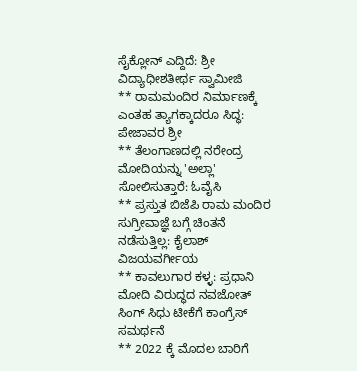ಸೈಕ್ಲೋನ್ ಎದ್ದಿದೆ: ಶ್ರೀ ವಿದ್ಯಾಧೀಶತೀರ್ಥ ಸ್ವಾಮೀಜಿ
** ರಾಮಮಂದಿರ ನಿರ್ಮಾಣಕ್ಕೆ ಎಂತಹ ತ್ಯಾಗಕ್ಕಾದರೂ ಸಿದ್ಧ: ಪೇಜಾವರ ಶ್ರೀ
** ತೆಲಂಗಾಣದಲ್ಲಿ ನರೇಂದ್ರ ಮೋದಿಯನ್ನು 'ಅಲ್ಲಾ' ಸೋಲಿಸುತ್ತಾರೆ: ಓವೈಸಿ
** ಪ್ರಸ್ತುತ ಬಿಜೆಪಿ ರಾಮ ಮಂದಿರ ಸುಗ್ರೀವಾಜ್ಞೆ ಬಗ್ಗೆ ಚಿಂತನೆ ನಡೆಸುತ್ತಿಲ್ಲ: ಕೈಲಾಶ್ ವಿಜಯವರ್ಗೀಯ
** ಕಾವಲುಗಾರ ಕಳ್ಳ: ಪ್ರಧಾನಿ ಮೋದಿ ವಿರುದ್ಧದ ನವಜೋತ್ ಸಿಂಗ್ ಸಿಧು ಟೀಕೆಗೆ ಕಾಂಗ್ರೆಸ್ ಸಮರ್ಥನೆ
** 2022 ಕ್ಕೆ ಮೊದಲ ಬಾರಿಗೆ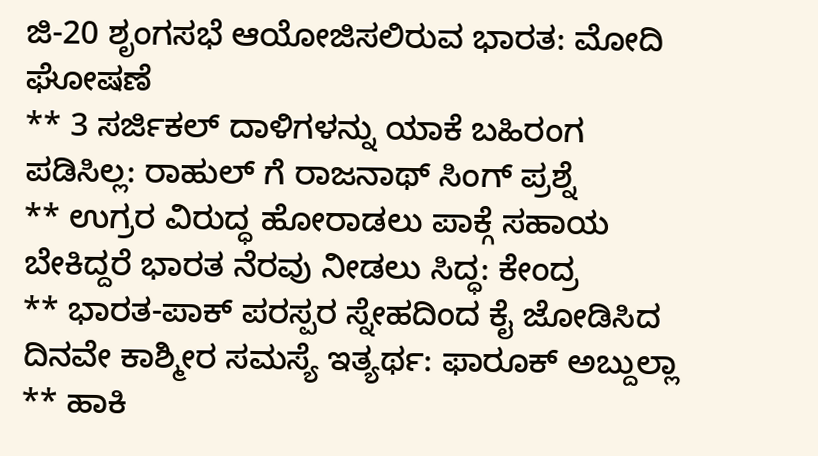ಜಿ-20 ಶೃಂಗಸಭೆ ಆಯೋಜಿಸಲಿರುವ ಭಾರತ: ಮೋದಿ ಘೋಷಣೆ
** 3 ಸರ್ಜಿಕಲ್‌ ದಾಳಿಗಳನ್ನು ಯಾಕೆ ಬಹಿರಂಗ ಪಡಿಸಿಲ್ಲ: ರಾಹುಲ್ ಗೆ ರಾಜನಾಥ್‌ ಸಿಂಗ್‌ ಪ್ರಶ್ನೆ
** ಉಗ್ರರ ವಿರುದ್ಧ ಹೋರಾಡಲು ಪಾಕ್ಗೆ ಸಹಾಯ ಬೇಕಿದ್ದರೆ ಭಾರತ ನೆರವು ನೀಡಲು ಸಿದ್ಧ: ಕೇಂದ್ರ
** ಭಾರತ-ಪಾಕ್ ಪರಸ್ಪರ ಸ್ನೇಹದಿಂದ ಕೈ ಜೋಡಿಸಿದ ದಿನವೇ ಕಾಶ್ಮೀರ ಸಮಸ್ಯೆ ಇತ್ಯರ್ಥ: ಫಾರೂಕ್ ಅಬ್ದುಲ್ಲಾ
** ಹಾಕಿ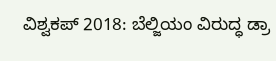ವಿಶ್ವಕಪ್‌ 2018: ಬೆಲ್ಜಿಯಂ ವಿರುದ್ಧ ಡ್ರಾ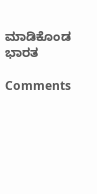ಮಾಡಿಕೊಂಡ ಭಾರತ

Comments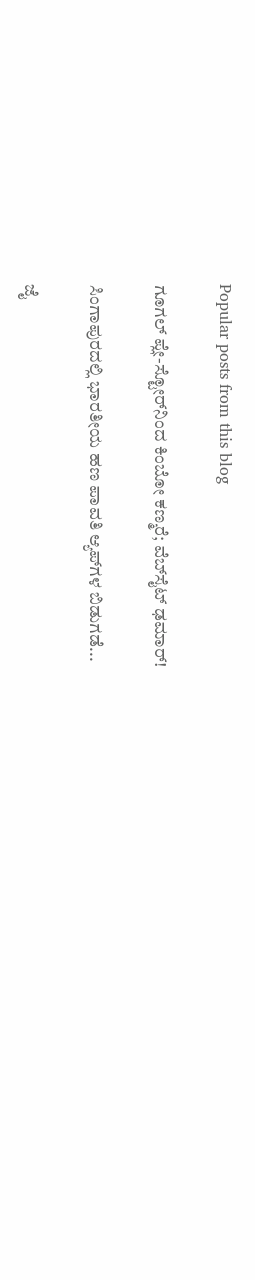Popular posts from this blog

ಗೂಗಲ್ ಪ್ಲೇ-ಸ್ಟೋರ್‌ನಿಂದ ಕಿಂಬೋ ಕಣ್ಮರೆ; ವೆಬ್‌ಸೈಟ್ ಢಮಾರ್!

ಸಿಂಗಾಪುರದಲ್ಲಿ ಭಾರತೀಯ ಹಣ ಪಾವತಿ ಆ್ಯಪ್‌ಗಳ ಬಿಡುಗಡೆ...

ಜೈ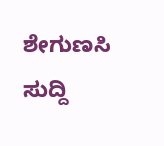ಶೇಗುಣಸಿ ಸುದ್ದಿ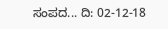ಸಂಪದ... ದಿ: 02-12-18